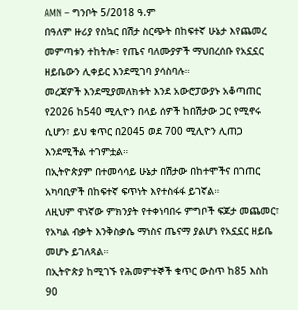AMN – ግንቦት 5/2018 ዓ.ም
በዓለም ዙሪያ የስኳር በሽታ ስርጭት በከፍተኛ ሁኔታ እየጨመረ መምጣቱን ተከትሎ፣ የጤና ባለሙያዎች ማህበረሰቡ የአኗኗር ዘይቤውን ሊቀይር እንደሚገባ ያሳስባሉ።
መረጃዎች እንደሚያመለክቱት እንደ አውሮፓውያኑ አቆጣጠር የ2026 ከ540 ሚሊዮን በላይ ሰዎች ከበሽታው ጋር የሚኖሩ ሲሆን፣ ይህ ቁጥር በ2045 ወደ 700 ሚሊዮን ሊጠጋ እንደሚችል ተገምቷል።
በኢትዮጵያም በተመሳሳይ ሁኔታ በሽታው በከተሞችና በገጠር አካባቢዎች በከፍተኛ ፍጥነት እየተስፋፋ ይገኛል።
ለዚህም ዋነኛው ምክንያት የተቀነባበሩ ምግቦች ፍጆታ መጨመር፣ የአካል ብቃት እንቅስቃሴ ማነስና ጤናማ ያልሆነ የአኗኗር ዘይቤ መሆኑ ይገለጻል።
በኢትዮጵያ ከሚገኙ የሕመምተኞች ቁጥር ውስጥ ከ85 እስከ 90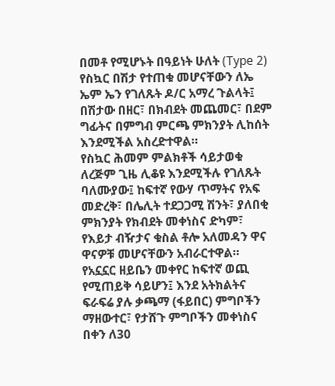በመቶ የሚሆኑት በዓይነት ሁለት (Type 2) የስኳር በሽታ የተጠቁ መሆናቸውን ለኤ ኤም ኤን የገለጹት ዶ/ር አማረ ጉልላት፤ በሽታው በዘር፣ በክብደት መጨመር፣ በደም ግፊትና በምግብ ምርጫ ምክንያት ሊከሰት እንደሚችል አስረድተዋል።
የስኳር ሕመም ምልክቶች ሳይታወቁ ለረጅም ጊዜ ሊቆዩ እንደሚችሉ የገለጹት ባለሙያው፤ ከፍተኛ የውሃ ጥማትና የአፍ መድረቅ፣ በሌሊት ተደጋጋሚ ሽንት፣ ያለበቂ ምክንያት የክብደት መቀነስና ድካም፣ የእይታ ብዥታና ቁስል ቶሎ አለመዳን ዋና ዋናዎቹ መሆናቸውን አብራርተዋል።
የአኗኗር ዘይቤን መቀየር ከፍተኛ ወጪ የሚጠይቅ ሳይሆን፤ እንደ አትክልትና ፍራፍሬ ያሉ ቃጫማ (ፋይበር) ምግቦችን ማዘውተር፣ የታሸጉ ምግቦችን መቀነስና በቀን ለ30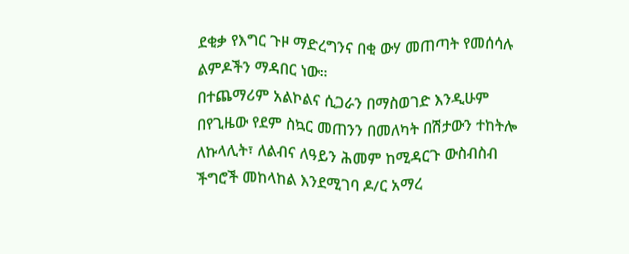ደቂቃ የእግር ጉዞ ማድረግንና በቂ ውሃ መጠጣት የመሰሳሉ ልምዶችን ማዳበር ነው።
በተጨማሪም አልኮልና ሲጋራን በማስወገድ እንዲሁም በየጊዜው የደም ስኳር መጠንን በመለካት በሽታውን ተከትሎ ለኩላሊት፣ ለልብና ለዓይን ሕመም ከሚዳርጉ ውስብስብ ችግሮች መከላከል እንደሚገባ ዶ/ር አማረ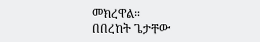መክረዋል።
በበረከት ጌታቸው